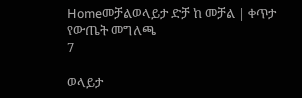Homeመቻልወላይታ ድቻ ከ መቻል | ቀጥታ የውጤት መግለጫ
7

ወላይታ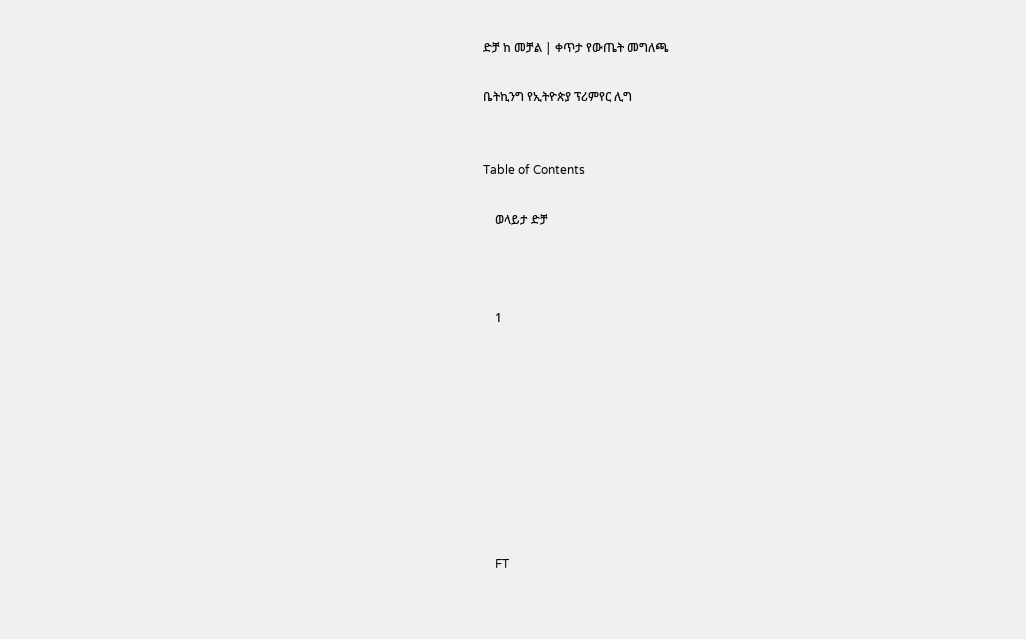ድቻ ከ መቻል | ቀጥታ የውጤት መግለጫ

ቤትኪንግ የኢትዮጵያ ፕሪምየር ሊግ


Table of Contents

    ወላይታ ድቻ



    1









    FT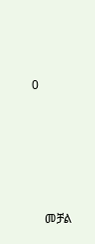0







    መቻል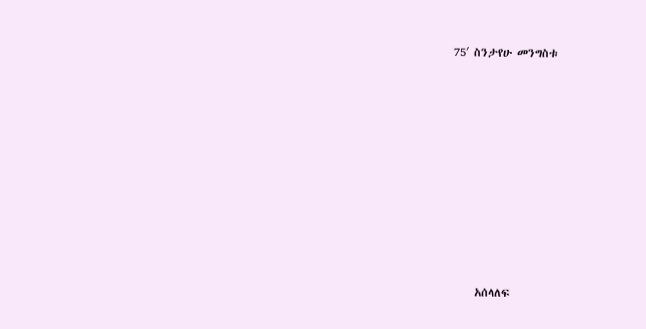75′ ስንታየሁ መንግስቱ









    አሰላለፍ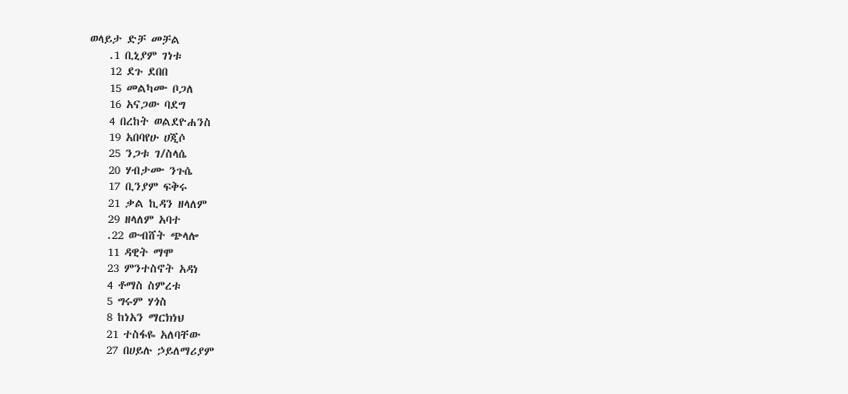ወላይታ ድቻ መቻል
    .1 ቢኒያም ገነቱ
    12 ደጉ ደበበ
    15 መልካሙ ቦጋለ
    16 አናጋው ባደግ
    4 በረከት ወልደዮሐንስ
    19 አበባየሁ ሀጂሶ
    25 ንጋቱ ገ/ስላሴ
    20 ሃብታሙ ንጉሴ
    17 ቢንያም ፍቅሩ
    21 ቃል ኪዳን ዘላለም
    29 ዘላለም አባተ
    .22 ውብሸት ጭላሎ
    11 ዳዊት ማሞ
    23 ምንተስኖት አዳነ
    4 ቶማስ ስምረቱ
    5 ግሩም ሃጎስ
    8 ከነአን ማርክነህ
    21 ተስፋዬ አለባቸው
    27 በሀይሉ ኃይለማሪያም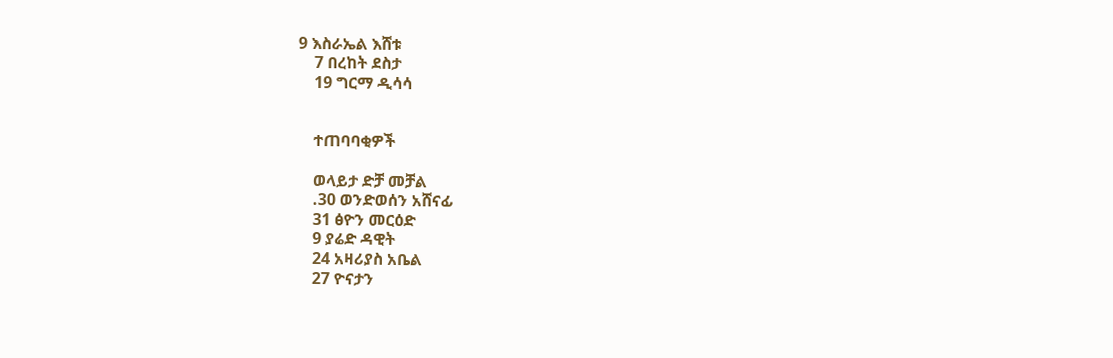9 እስራኤል እሸቱ
    7 በረከት ደስታ
    19 ግርማ ዲሳሳ


    ተጠባባቂዎች

    ወላይታ ድቻ መቻል
    .30 ወንድወሰን አሸናፊ
    31 ፅዮን መርዕድ
    9 ያሬድ ዳዊት
    24 አዛሪያስ አቤል
    27 ዮናታን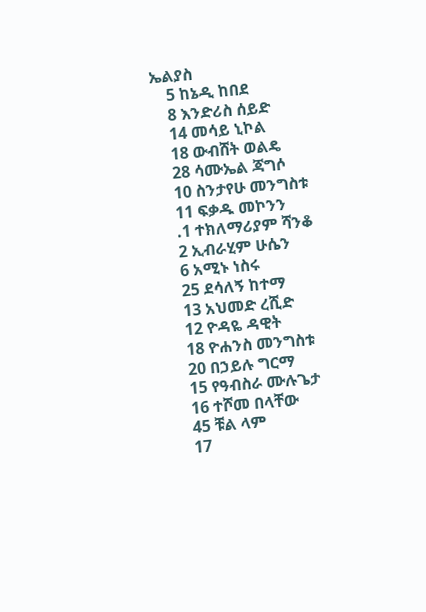ኤልያስ
    5 ከኔዲ ከበደ
    8 እንድሪስ ሰይድ
    14 መሳይ ኒኮል
    18 ውብሸት ወልዴ
    28 ሳሙኤል ጃግሶ
    10 ስንታየሁ መንግስቱ
    11 ፍቃዱ መኮንን
    .1 ተክለማሪያም ሻንቆ
    2 ኢብራሂም ሁሴን
    6 አሚኑ ነስሩ
    25 ደሳለኝ ከተማ
    13 አህመድ ረሺድ
    12 ዮዳዬ ዳዊት
    18 ዮሐንስ መንግስቱ
    20 በኃይሉ ግርማ
    15 የዓብስራ ሙሉጌታ
    16 ተሾመ በላቸው
    45 ቹል ላም
    17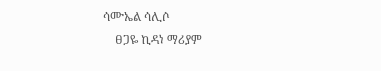ሳሙኤል ሳሊሶ
    ፀጋዬ ኪዳነ ማሪያም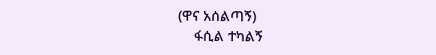(ዋና አሰልጣኝ)
    ፋሲል ተካልኝ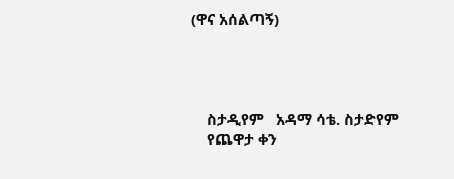(ዋና አሰልጣኝ)




    ስታዲየም   አዳማ ሳቴ. ስታድየም
    የጨዋታ ቀን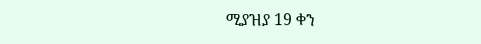ሚያዝያ 19 ቀን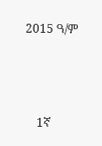2015 ዓ/ም



    1ኛ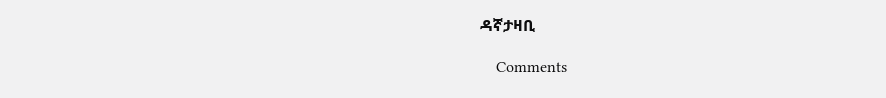ዳኛታዛቢ

    Comments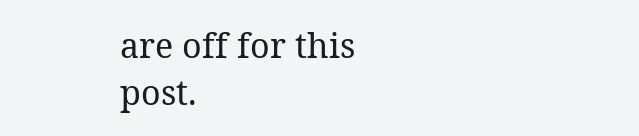are off for this post.